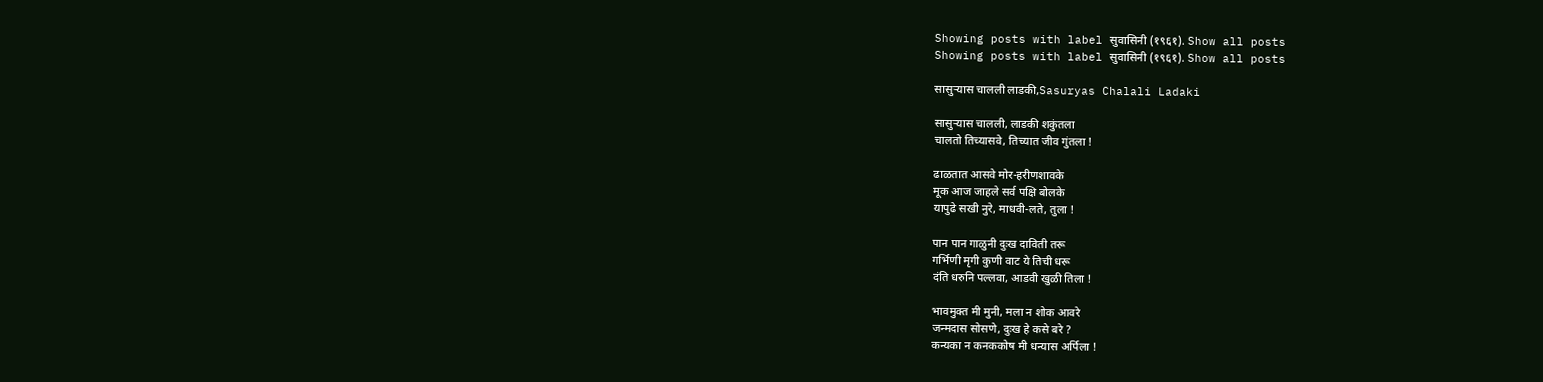Showing posts with label सुवासिनी (१९६१). Show all posts
Showing posts with label सुवासिनी (१९६१). Show all posts

सासुऱ्यास चालली लाडकी,Sasuryas Chalali Ladaki

सासुऱ्यास चालली, लाडकी शकुंतला
चालतो तिच्यासवे, तिच्यात जीव गुंतला !

ढाळतात आसवे मोर-हरीणशावके
मूक आज जाहले सर्व पक्षि बोलके
यापुढे सखी नुरे, माधवी-लते, तुला !

पान पान गाळुनी दुःख दाविती तरू
गर्भिणी मृगी कुणी वाट ये तिची धरू
दंति धरुनि पल्लवा, आडवी खुळी तिला !

भावमुक्त मी मुनी, मला न शोक आवरे
जन्मदास सोसणे, दुःख हे कसे बरे ?
कन्यका न कनककोष मी धन्यास अर्पिला !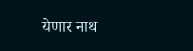येणार नाथ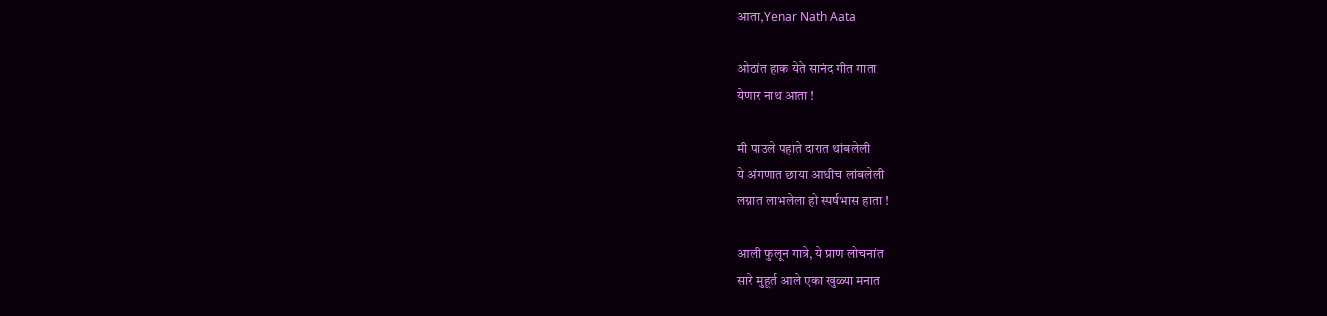आता,Yenar Nath Aata

ओठांत हाक येते सानंद गीत गाता
येणार नाथ आता !

मी पाउले पहाते दारात थांबलेली
ये अंगणात छाया आधीच लांबलेली
लग्नात लाभलेला हो स्पर्षभास हाता !

आली फुलून गात्रे, ये प्राण लोचनांत
सारे मुहूर्त आले एका खुळ्या मनात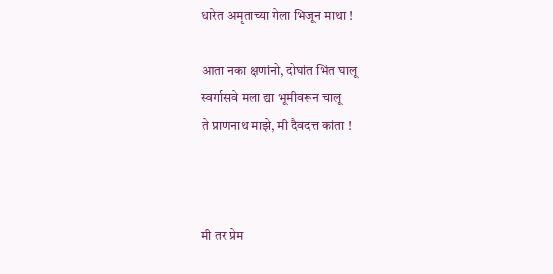धारेत अमृताच्या गेला भिजून माथा !

आता नका क्षणांनो, दोघांत भिंत घालू
स्वर्गासवे मला द्या भूमीवरून चालू
ते प्राणनाथ माझे, मी दैवदत्त कांता !



मी तर प्रेम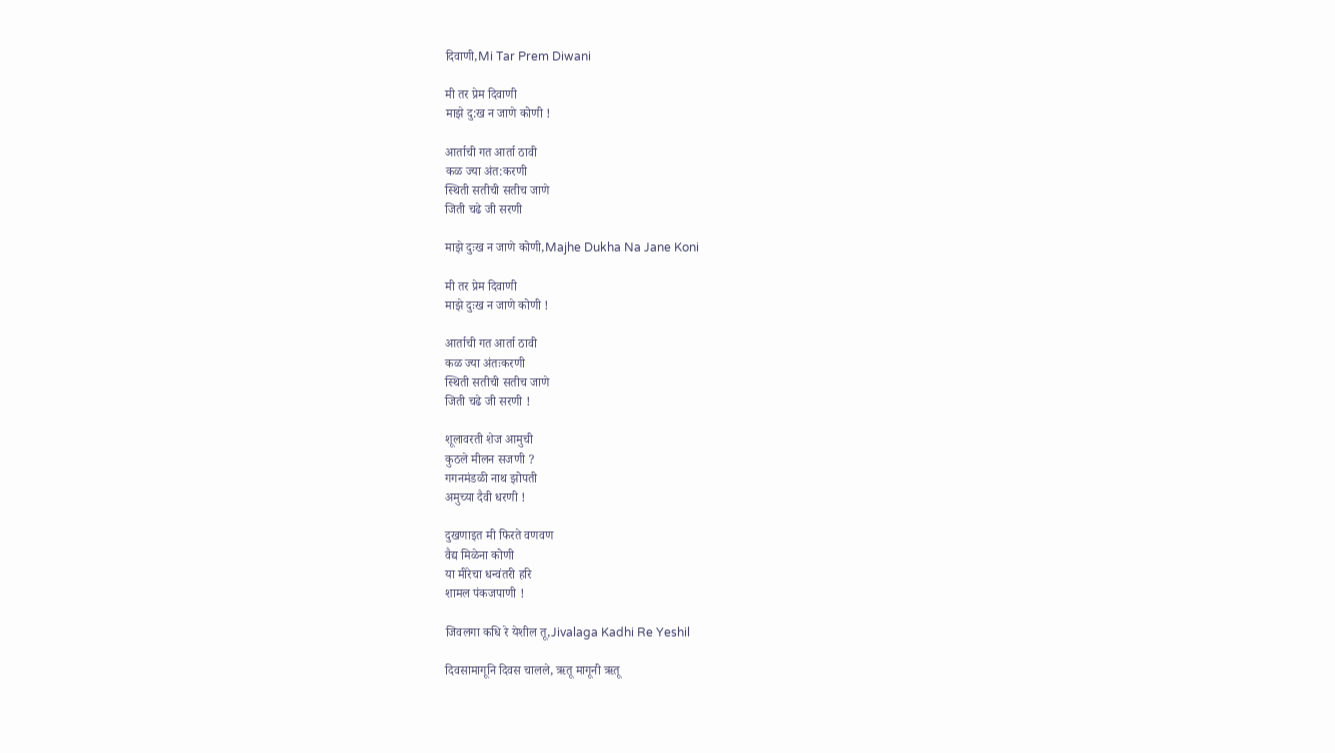दिवाणी,Mi Tar Prem Diwani

मी तर प्रेम दिवाणी
माझे दु:ख न जाणे कोणी !

आर्ताची गत आर्ता ठावी
कळ ज्या अंत:करणी
स्थिती सतीची सतीच जाणे
जिती चढे जी सरणी

माझे दुःख न जाणे कोणी,Majhe Dukha Na Jane Koni

मी तर प्रेम दिवाणी
माझे दुःख न जाणे कोणी !

आर्ताची गत आर्ता ठावी
कळ ज्या अंतःकरणी
स्थिती सतीची सतीच जाणे
जिती चढे जी सरणी !

शूलावरती शेज आमुची
कुठले मीलन सजणी ?
गगनमंडळी नाथ झोपती
अमुच्या दैवी धरणी !

दुखणाइत मी फिरते वणवण
वैद्य मिळेना कोणी
या मीरेचा धन्वंतरी हरि
शामल पंकजपाणी !

जिवलगा कधि रे येशील तू,Jivalaga Kadhi Re Yeshil

दिवसामागूनि दिवस चालले, ऋतू मागूनी ऋतू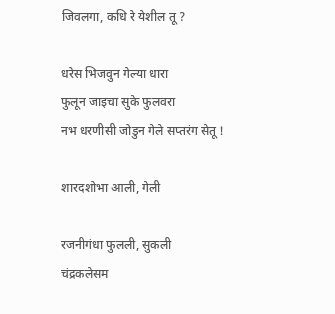जिवलगा, कधि रे येशील तू ?

धरेस भिजवुन गेल्या धारा
फुलून जाइचा सुके फुलवरा
नभ धरणीसी जोडुन गेले सप्तरंग सेतू !

शारदशोभा आली, गेली

रजनीगंधा फुलली, सुकली
चंद्रकलेसम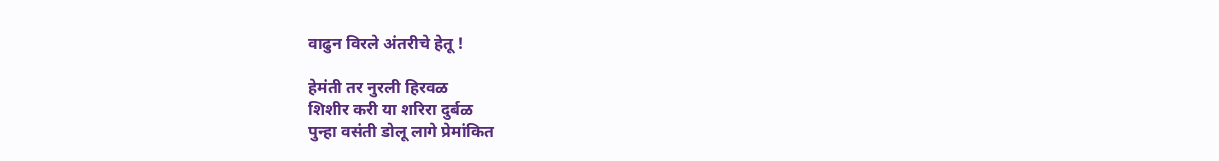वाढुन विरले अंतरीचे हेतू !

हेमंती तर नुरली हिरवळ
शिशीर करी या शरिरा दुर्बळ
पुन्हा वसंती डोलू लागे प्रेमांकित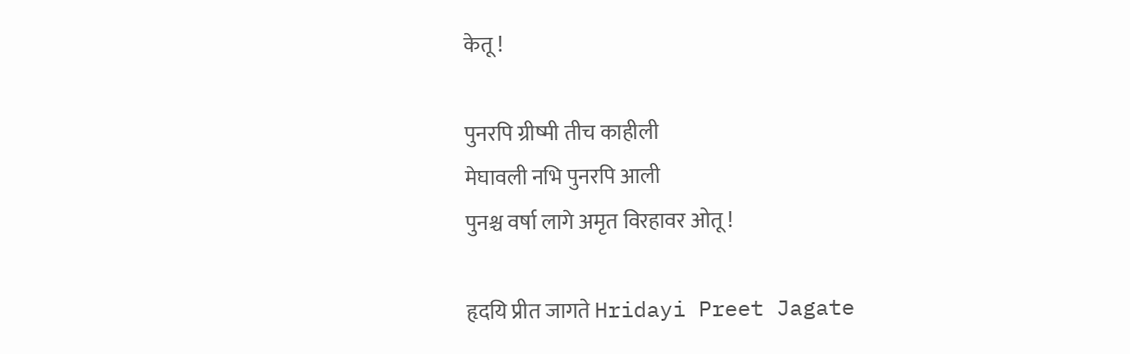केतू !

पुनरपि ग्रीष्मी तीच काहीली
मेघावली नभि पुनरपि आली
पुनश्च वर्षा लागे अमृत विरहावर ओतू !

हृदयि प्रीत जागते Hridayi Preet Jagate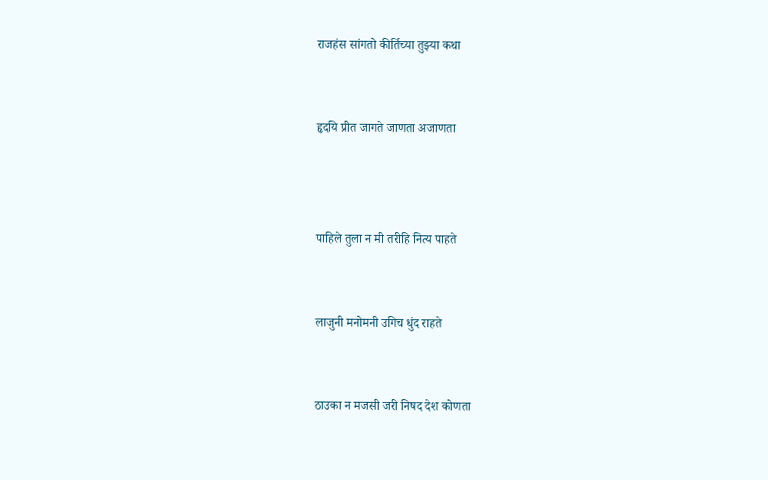राजहंस सांगतो कीर्तिच्या तुझ्या कथा


हृदयि प्रीत जागते जाणता अजाणता



पाहिले तुला न मी तरीहि नित्य पाहते


लाजुनी मनोमनी उगिच धुंद राहते


ठाउका न मजसी जरी निषद देश कोणता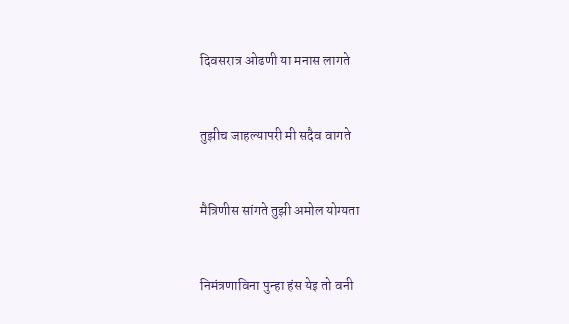दिवसरात्र ओढणी या मनास लागते


तुझीच जाहल्यापरी मी सदैव वागते


मैत्रिणीस सांगते तुझी अमोल योग्यता


निमंत्रणाविना पुन्हा हंस येइ तो वनी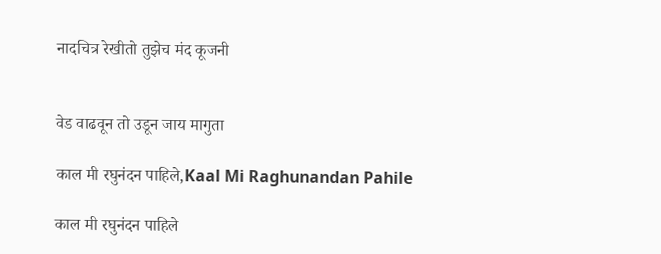नादचित्र रेखीतो तुझेच मंद कूजनी


वेड वाढवून तो उडून जाय मागुता

काल मी रघुनंदन पाहिले,Kaal Mi Raghunandan Pahile

काल मी रघुनंदन पाहिले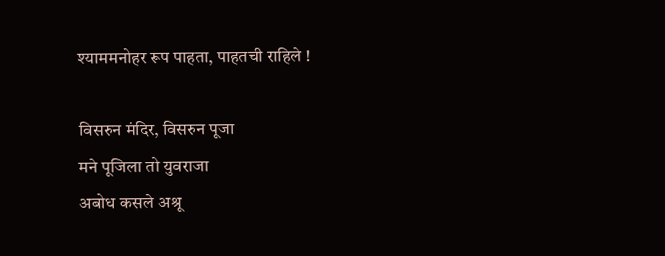श्याममनोहर रूप पाहता, पाहतची राहिले !

विसरुन मंदिर, विसरुन पूजा
मने पूजिला तो युवराजा
अबोध कसले अश्रू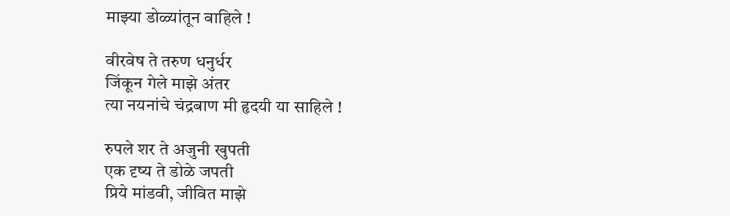माझ्या डोळ्यांतून वाहिले !

वीरवेष ते तरुण धनुर्धर
जिंकून गेले माझे अंतर
त्या नयनांचे चंद्रबाण मी हृदयी या साहिले !

रुपले शर ते अजुनी खुपती
एक दृष्य ते डोळे जपती
प्रिये मांडवी, जीवित माझे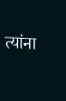त्यांना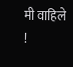मी वाहिले !